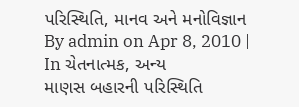પરિસ્થિતિ, માનવ અને મનોવિજ્ઞાન
By admin on Apr 8, 2010 | In ચેતનાત્મક, અન્ય
માણસ બહારની પરિસ્થિતિ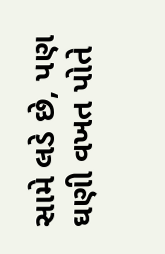સામે લડે છે, પણ ઘણી વખત પોતે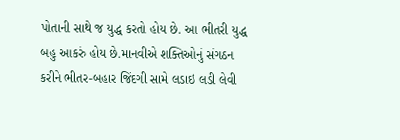પોતાની સાથે જ યુદ્ધ કરતો હોય છે. આ ભીતરી યુદ્ધ બહુ આકરું હોય છે.માનવીએ શક્તિઓનું સંગઠન કરીને ભીતર-બહાર જિંદગી સામે લડાઇ લડી લેવી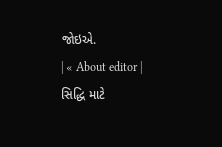જોઇએ.
| « About editor | સિદ્ધિ માટે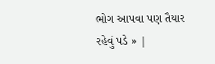ભોગ આપવા પણ તૈયાર રહેવું પડે » |